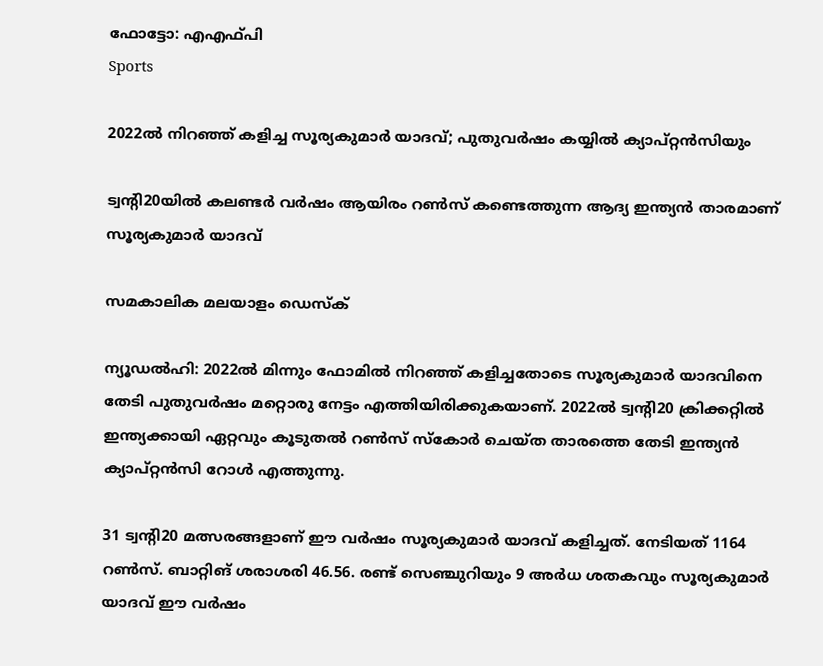ഫോട്ടോ: എഎഫ്പി
Sports

2022ല്‍ നിറഞ്ഞ് കളിച്ച സൂര്യകുമാര്‍ യാദവ്; പുതുവര്‍ഷം കയ്യില്‍ ക്യാപ്റ്റന്‍സിയും

ട്വന്റി20യില്‍ കലണ്ടര്‍ വര്‍ഷം ആയിരം റണ്‍സ് കണ്ടെത്തുന്ന ആദ്യ ഇന്ത്യന്‍ താരമാണ് സൂര്യകുമാര്‍ യാദവ്

സമകാലിക മലയാളം ഡെസ്ക്

ന്യൂഡല്‍ഹി: 2022ല്‍ മിന്നും ഫോമില്‍ നിറഞ്ഞ് കളിച്ചതോടെ സൂര്യകുമാര്‍ യാദവിനെ തേടി പുതുവര്‍ഷം മറ്റൊരു നേട്ടം എത്തിയിരിക്കുകയാണ്. 2022ല്‍ ട്വന്റി20 ക്രിക്കറ്റില്‍ ഇന്ത്യക്കായി ഏറ്റവും കൂടുതല്‍ റണ്‍സ് സ്‌കോര്‍ ചെയ്ത താരത്തെ തേടി ഇന്ത്യന്‍ ക്യാപ്റ്റന്‍സി റോള്‍ എത്തുന്നു.

31 ട്വന്റി20 മത്സരങ്ങളാണ് ഈ വര്‍ഷം സൂര്യകുമാര്‍ യാദവ് കളിച്ചത്. നേടിയത് 1164 റണ്‍സ്. ബാറ്റിങ് ശരാശരി 46.56. രണ്ട് സെഞ്ചുറിയും 9 അര്‍ധ ശതകവും സൂര്യകുമാര്‍ യാദവ് ഈ വര്‍ഷം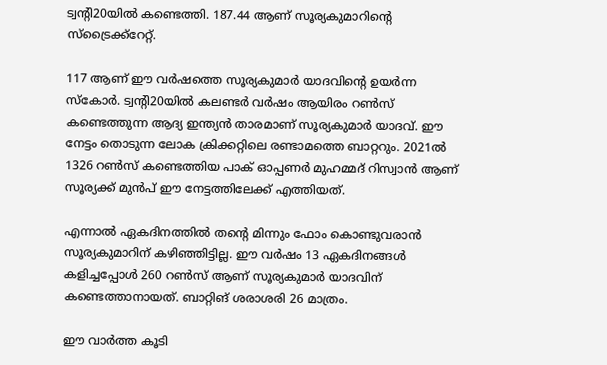ട്വന്റി20യില്‍ കണ്ടെത്തി. 187.44 ആണ് സൂര്യകുമാറിന്റെ സ്‌ട്രൈക്ക്‌റേറ്റ്.

117 ആണ് ഈ വര്‍ഷത്തെ സൂര്യകുമാര്‍ യാദവിന്റെ ഉയര്‍ന്ന സ്‌കോര്‍. ട്വന്റി20യില്‍ കലണ്ടര്‍ വര്‍ഷം ആയിരം റണ്‍സ് കണ്ടെത്തുന്ന ആദ്യ ഇന്ത്യന്‍ താരമാണ് സൂര്യകുമാര്‍ യാദവ്. ഈ നേട്ടം തൊടുന്ന ലോക ക്രിക്കറ്റിലെ രണ്ടാമത്തെ ബാറ്ററും. 2021ല്‍ 1326 റണ്‍സ് കണ്ടെത്തിയ പാക് ഓപ്പണര്‍ മുഹമ്മദ് റിസ്വാന്‍ ആണ് സൂര്യക്ക് മുന്‍പ് ഈ നേട്ടത്തിലേക്ക് എത്തിയത്.

എന്നാല്‍ ഏകദിനത്തില്‍ തന്റെ മിന്നും ഫോം കൊണ്ടുവരാന്‍ സൂര്യകുമാറിന് കഴിഞ്ഞിട്ടില്ല. ഈ വര്‍ഷം 13 ഏകദിനങ്ങള്‍ കളിച്ചപ്പോള്‍ 260 റണ്‍സ് ആണ് സൂര്യകുമാര്‍ യാദവിന് കണ്ടെത്താനായത്. ബാറ്റിങ് ശരാശരി 26 മാത്രം.

ഈ വാര്‍ത്ത കൂടി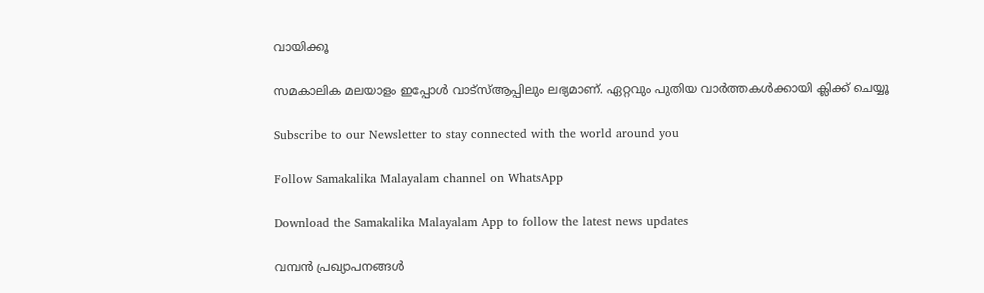വായിക്കൂ

സമകാലിക മലയാളം ഇപ്പോള്‍ വാട്‌സ്ആപ്പിലും ലഭ്യമാണ്. ഏറ്റവും പുതിയ വാര്‍ത്തകള്‍ക്കായി ക്ലിക്ക് ചെയ്യൂ

Subscribe to our Newsletter to stay connected with the world around you

Follow Samakalika Malayalam channel on WhatsApp

Download the Samakalika Malayalam App to follow the latest news updates

വമ്പൻ പ്രഖ്യാപനങ്ങൾ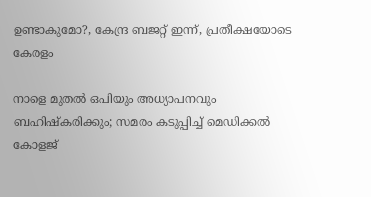ഉണ്ടാകുമോ?, കേന്ദ്ര ബജറ്റ് ഇന്ന്, പ്രതീക്ഷയോടെ കേരളം

നാളെ മുതൽ ഒപിയും അധ്യാപനവും ബഹിഷ്കരിക്കും; സമരം കടുപ്പിച്ച് മെഡിക്കൽ കോളജ്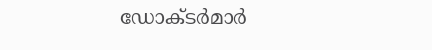ഡോക്ടർമാർ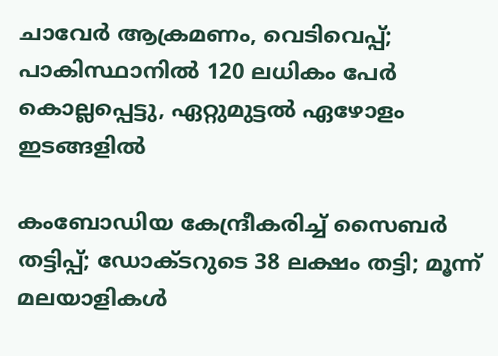ചാവേര്‍ ആക്രമണം, വെടിവെപ്പ്; പാകിസ്ഥാനില്‍ 120 ലധികം പേര്‍ കൊല്ലപ്പെട്ടു, ഏറ്റുമുട്ടല്‍ ഏഴോളം ഇടങ്ങളില്‍

കംബോഡിയ കേന്ദ്രീകരിച്ച് സൈബർ തട്ടിപ്പ്; ഡോക്ടറുടെ 38 ലക്ഷം തട്ടി; മൂന്ന് മലയാളികൾ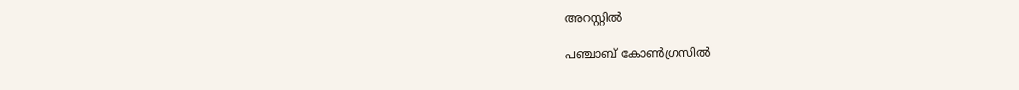അറസ്റ്റിൽ

പഞ്ചാബ് കോണ്‍ഗ്രസില്‍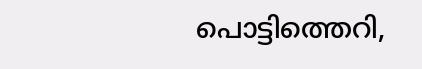പൊട്ടിത്തെറി,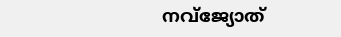നവ്ജ്യോത്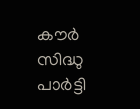കൗര്‍ സിദ്ധു പാര്‍ട്ടി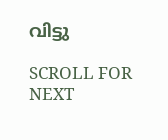വിട്ടു

SCROLL FOR NEXT